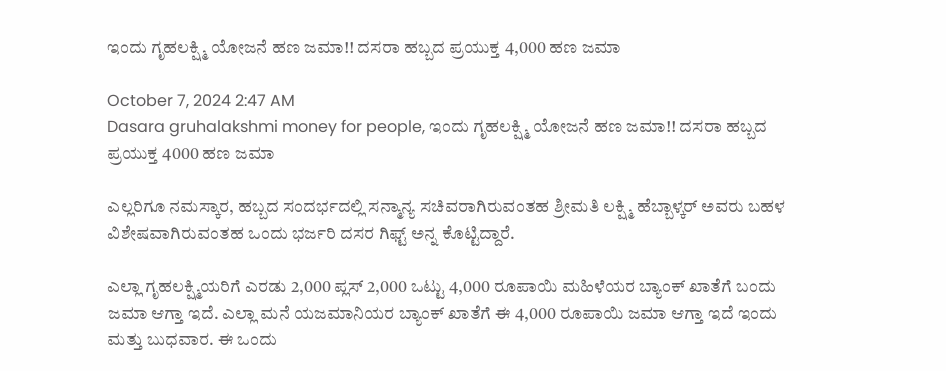ಇಂದು ಗೃಹಲಕ್ಷ್ಮಿ ಯೋಜನೆ ಹಣ ಜಮಾ!! ದಸರಾ ಹಬ್ಬದ ಪ್ರಯುಕ್ತ 4,000 ಹಣ ಜಮಾ

October 7, 2024 2:47 AM
Dasara gruhalakshmi money for people, ಇಂದು ಗೃಹಲಕ್ಷ್ಮಿ ಯೋಜನೆ ಹಣ ಜಮಾ!! ದಸರಾ ಹಬ್ಬದ ಪ್ರಯುಕ್ತ 4000 ಹಣ ಜಮಾ

ಎಲ್ಲರಿಗೂ ನಮಸ್ಕಾರ, ಹಬ್ಬದ ಸಂದರ್ಭದಲ್ಲಿ ಸನ್ಮಾನ್ಯ ಸಚಿವರಾಗಿರುವಂತಹ ಶ್ರೀಮತಿ ಲಕ್ಷ್ಮಿ ಹೆಬ್ಬಾಳ್ಕರ್ ಅವರು ಬಹಳ ವಿಶೇಷವಾಗಿರುವಂತಹ ಒಂದು ಭರ್ಜರಿ ದಸರ ಗಿಫ್ಟ್ ಅನ್ನ ಕೊಟ್ಟಿದ್ದಾರೆ.

ಎಲ್ಲಾ ಗೃಹಲಕ್ಷ್ಮಿಯರಿಗೆ ಎರಡು 2,000 ಪ್ಲಸ್ 2,000 ಒಟ್ಟು 4,000 ರೂಪಾಯಿ ಮಹಿಳೆಯರ ಬ್ಯಾಂಕ್ ಖಾತೆಗೆ ಬಂದು ಜಮಾ ಆಗ್ತಾ ಇದೆ. ಎಲ್ಲಾ ಮನೆ ಯಜಮಾನಿಯರ ಬ್ಯಾಂಕ್ ಖಾತೆಗೆ ಈ 4,000 ರೂಪಾಯಿ ಜಮಾ ಆಗ್ತಾ ಇದೆ ಇಂದು ಮತ್ತು ಬುಧವಾರ. ಈ ಒಂದು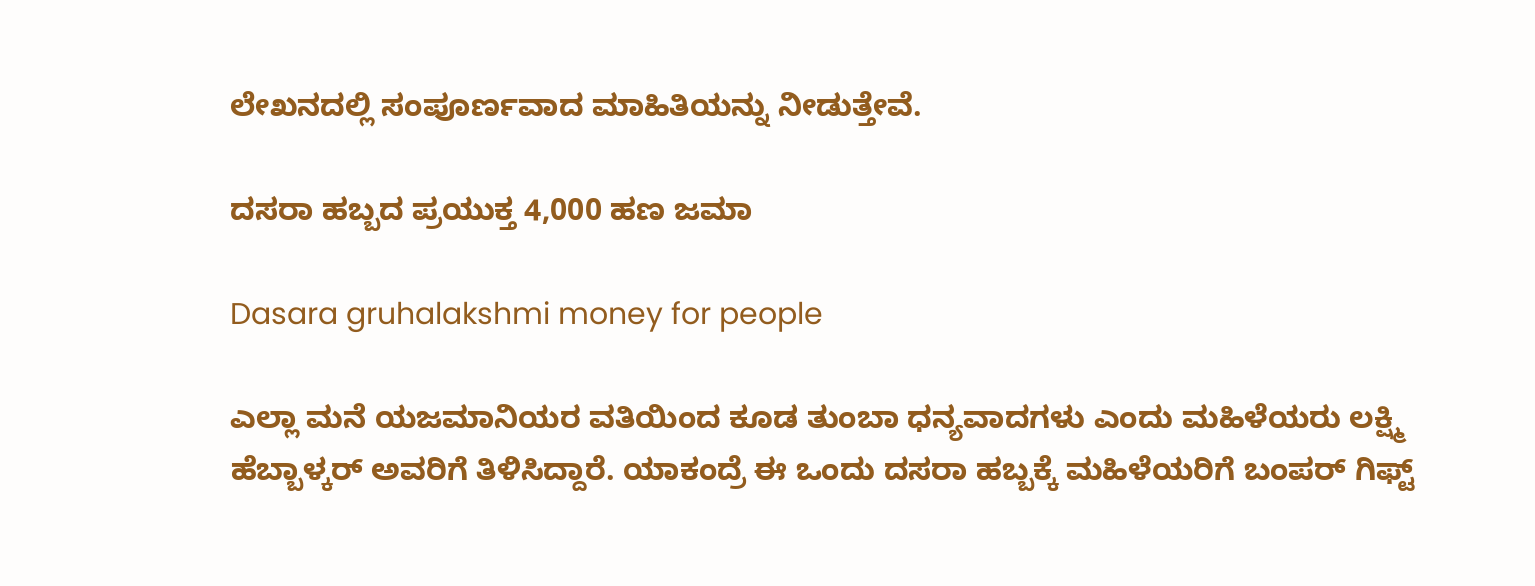ಲೇಖನದಲ್ಲಿ ಸಂಪೂರ್ಣವಾದ ಮಾಹಿತಿಯನ್ನು ನೀಡುತ್ತೇವೆ.

ದಸರಾ ಹಬ್ಬದ ಪ್ರಯುಕ್ತ 4,000 ಹಣ ಜಮಾ

Dasara gruhalakshmi money for people

ಎಲ್ಲಾ ಮನೆ ಯಜಮಾನಿಯರ ವತಿಯಿಂದ ಕೂಡ ತುಂಬಾ ಧನ್ಯವಾದಗಳು ಎಂದು ಮಹಿಳೆಯರು ಲಕ್ಷ್ಮಿ ಹೆಬ್ಬಾಳ್ಕರ್ ಅವರಿಗೆ ತಿಳಿಸಿದ್ದಾರೆ. ಯಾಕಂದ್ರೆ ಈ ಒಂದು ದಸರಾ ಹಬ್ಬಕ್ಕೆ ಮಹಿಳೆಯರಿಗೆ ಬಂಪರ್ ಗಿಫ್ಟ್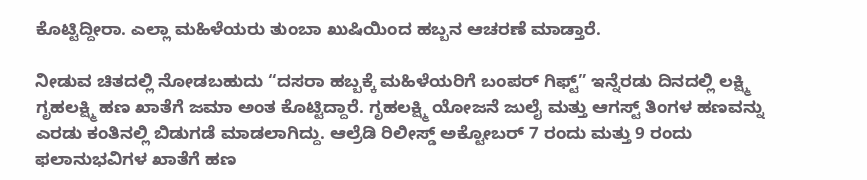ಕೊಟ್ಟಿದ್ದೀರಾ. ಎಲ್ಲಾ ಮಹಿಳೆಯರು ತುಂಬಾ ಖುಷಿಯಿಂದ ಹಬ್ಬನ ಆಚರಣೆ ಮಾಡ್ತಾರೆ.

ನೀಡುವ ಚಿತದಲ್ಲಿ ನೋಡಬಹುದು “ದಸರಾ ಹಬ್ಬಕ್ಕೆ ಮಹಿಳೆಯರಿಗೆ ಬಂಪರ್ ಗಿಫ್ಟ್” ಇನ್ನೆರಡು ದಿನದಲ್ಲಿ ಲಕ್ಷ್ಮಿ ಗೃಹಲಕ್ಷ್ಮಿ ಹಣ ಖಾತೆಗೆ ಜಮಾ ಅಂತ ಕೊಟ್ಟಿದ್ದಾರೆ. ಗೃಹಲಕ್ಷ್ಮಿ ಯೋಜನೆ ಜುಲೈ ಮತ್ತು ಆಗಸ್ಟ್ ತಿಂಗಳ ಹಣವನ್ನು ಎರಡು ಕಂತಿನಲ್ಲಿ ಬಿಡುಗಡೆ ಮಾಡಲಾಗಿದ್ದು. ಆಲ್ರೆಡಿ ರಿಲೀಸ್ಡ್ ಅಕ್ಟೋಬರ್ 7 ರಂದು ಮತ್ತು 9 ರಂದು ಫಲಾನುಭವಿಗಳ ಖಾತೆಗೆ ಹಣ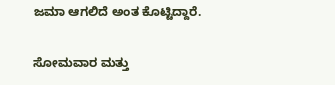ಜಮಾ ಆಗಲಿದೆ ಅಂತ ಕೊಟ್ಟಿದ್ದಾರೆ.

ಸೋಮವಾರ ಮತ್ತು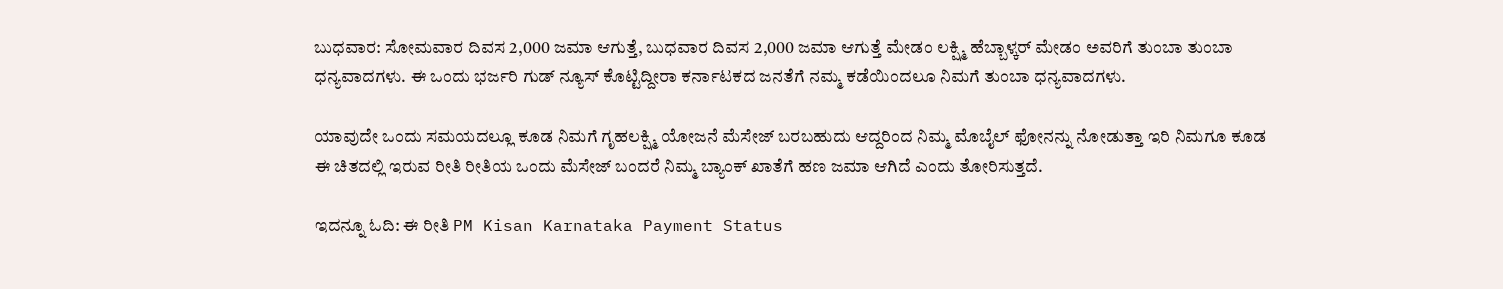ಬುಧವಾರ: ಸೋಮವಾರ ದಿವಸ 2,000 ಜಮಾ ಆಗುತ್ತೆ, ಬುಧವಾರ ದಿವಸ 2,000 ಜಮಾ ಆಗುತ್ತೆ ಮೇಡಂ ಲಕ್ಷ್ಮಿ ಹೆಬ್ಬಾಳ್ಕರ್ ಮೇಡಂ ಅವರಿಗೆ ತುಂಬಾ ತುಂಬಾ ಧನ್ಯವಾದಗಳು. ಈ ಒಂದು ಭರ್ಜರಿ ಗುಡ್ ನ್ಯೂಸ್ ಕೊಟ್ಟಿದ್ದೀರಾ ಕರ್ನಾಟಕದ ಜನತೆಗೆ ನಮ್ಮ ಕಡೆಯಿಂದಲೂ ನಿಮಗೆ ತುಂಬಾ ಧನ್ಯವಾದಗಳು.

ಯಾವುದೇ ಒಂದು ಸಮಯದಲ್ಲೂ ಕೂಡ ನಿಮಗೆ ಗೃಹಲಕ್ಷ್ಮಿ ಯೋಜನೆ ಮೆಸೇಜ್ ಬರಬಹುದು ಆದ್ದರಿಂದ ನಿಮ್ಮ ಮೊಬೈಲ್ ಫೋನನ್ನು ನೋಡುತ್ತಾ ಇರಿ ನಿಮಗೂ ಕೂಡ ಈ ಚಿತದಲ್ಲಿ ಇರುವ ರೀತಿ ರೀತಿಯ ಒಂದು ಮೆಸೇಜ್ ಬಂದರೆ ನಿಮ್ಮ ಬ್ಯಾಂಕ್ ಖಾತೆಗೆ ಹಣ ಜಮಾ ಆಗಿದೆ ಎಂದು ತೋರಿಸುತ್ತದೆ.

ಇದನ್ನೂ ಓದಿ: ಈ ರೀತಿ PM Kisan Karnataka Payment Status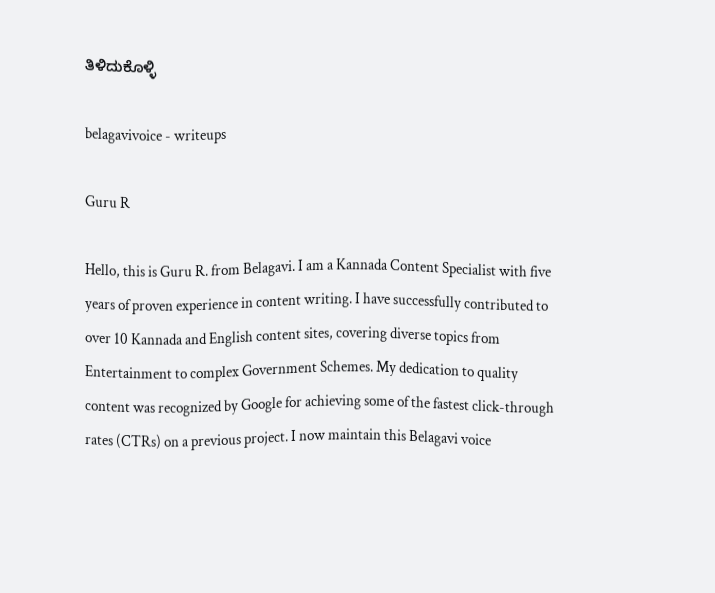ತಿಳಿದುಕೊಳ್ಳಿ

belagavivoice - writeups

Guru R

Hello, this is Guru R. from Belagavi. I am a Kannada Content Specialist with five years of proven experience in content writing. I have successfully contributed to over 10 Kannada and English content sites, covering diverse topics from Entertainment to complex Government Schemes. My dedication to quality content was recognized by Google for achieving some of the fastest click-through rates (CTRs) on a previous project. I now maintain this Belagavi voice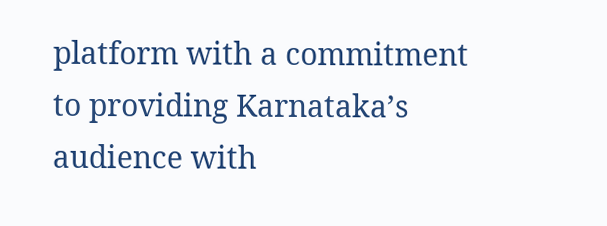platform with a commitment to providing Karnataka’s audience with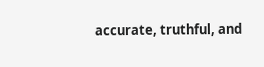accurate, truthful, and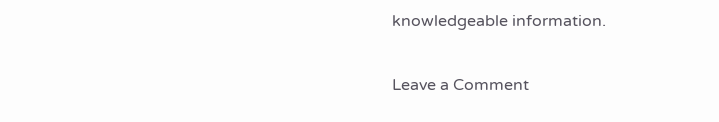knowledgeable information.

Leave a Comment